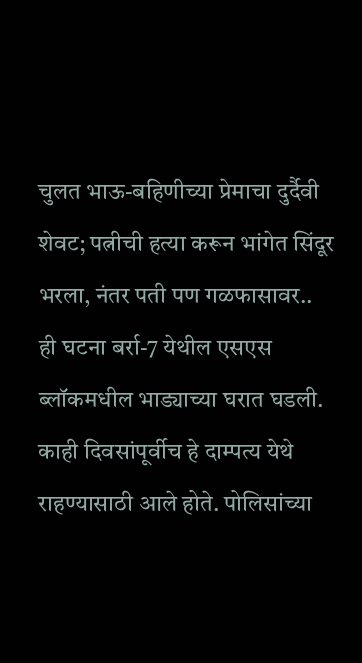चुलत भाऊ-बहिणीच्या प्रेमाचा दुर्दैवी शेवट; पत्नीची हत्या करून भांगेत सिंदूर भरला, नंतर पती पण गळफासावर..
ही घटना बर्रा-7 येथील एसएस ब्लॉकमधील भाड्याच्या घरात घडली. काही दिवसांपूर्वीच हे दाम्पत्य येथे राहण्यासाठी आले होते. पोलिसांच्या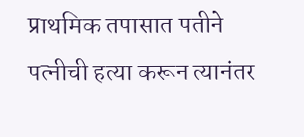प्राथमिक तपासात पतीने पत्नीची हत्या करून त्यानंतर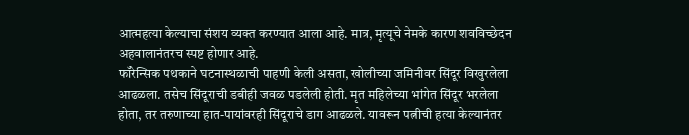आत्महत्या केल्याचा संशय व्यक्त करण्यात आला आहे. मात्र, मृत्यूचे नेमके कारण शवविच्छेदन अहवालानंतरच स्पष्ट होणार आहे.
फॉरेन्सिक पथकाने घटनास्थळाची पाहणी केली असता, खोलीच्या जमिनीवर सिंदूर विखुरलेला आढळला. तसेच सिंदूराची डबीही जवळ पडलेली होती. मृत महिलेच्या भांगेत सिंदूर भरलेला होता, तर तरुणाच्या हात-पायांवरही सिंदूराचे डाग आढळले. यावरून पत्नीची हत्या केल्यानंतर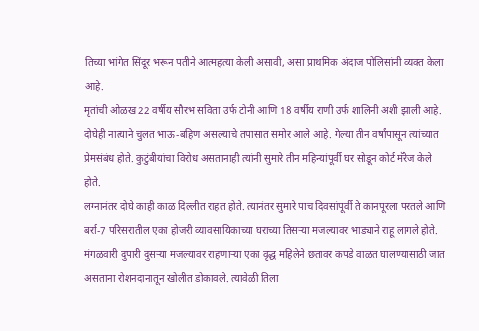तिच्या भांगेत सिंदूर भरून पतीने आत्महत्या केली असावी, असा प्राथमिक अंदाज पोलिसांनी व्यक्त केला आहे.
मृतांची ओळख 22 वर्षीय सौरभ सविता उर्फ टोनी आणि 18 वर्षीय राणी उर्फ शालिनी अशी झाली आहे. दोघेही नात्याने चुलत भाऊ-बहिण असल्याचे तपासात समोर आले आहे. गेल्या तीन वर्षांपासून त्यांच्यात प्रेमसंबंध होते. कुटुंबीयांचा विरोध असतानाही त्यांनी सुमारे तीन महिन्यांपूर्वी घर सोडून कोर्ट मॅरेज केले होते.
लग्नानंतर दोघे काही काळ दिल्लीत राहत होते. त्यानंतर सुमारे पाच दिवसांपूर्वी ते कानपूरला परतले आणि बर्रा-7 परिसरातील एका होजरी व्यावसायिकाच्या घराच्या तिसऱ्या मजल्यावर भाड्याने राहू लागले होते.
मंगळवारी दुपारी दुसऱ्या मजल्यावर राहणाऱ्या एका वृद्ध महिलेने छतावर कपडे वाळत घालण्यासाठी जात असताना रोशनदानातून खोलीत डोकावले. त्यावेळी तिला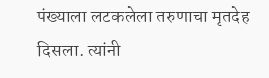पंख्याला लटकलेला तरुणाचा मृतदेह दिसला. त्यांनी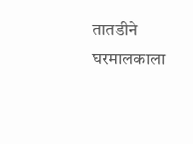तातडीने घरमालकाला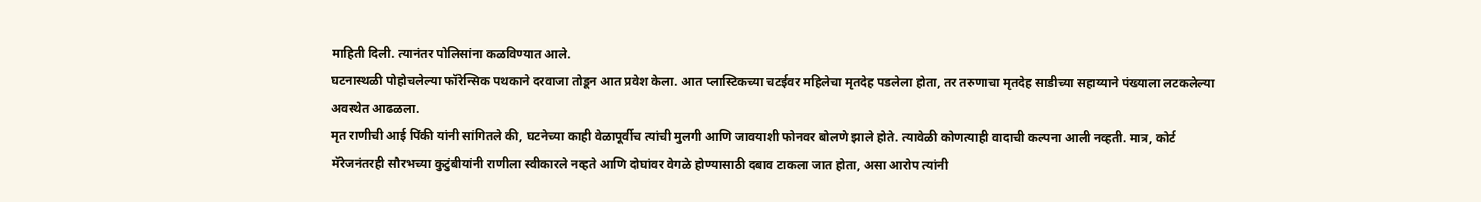माहिती दिली. त्यानंतर पोलिसांना कळविण्यात आले.
घटनास्थळी पोहोचलेल्या फॉरेन्सिक पथकाने दरवाजा तोडून आत प्रवेश केला. आत प्लास्टिकच्या चटईवर महिलेचा मृतदेह पडलेला होता, तर तरुणाचा मृतदेह साडीच्या सहाय्याने पंख्याला लटकलेल्या अवस्थेत आढळला.
मृत राणीची आई पिंकी यांनी सांगितले की, घटनेच्या काही वेळापूर्वीच त्यांची मुलगी आणि जावयाशी फोनवर बोलणे झाले होते. त्यावेळी कोणत्याही वादाची कल्पना आली नव्हती. मात्र, कोर्ट मॅरेजनंतरही सौरभच्या कुटुंबीयांनी राणीला स्वीकारले नव्हते आणि दोघांवर वेगळे होण्यासाठी दबाव टाकला जात होता, असा आरोप त्यांनी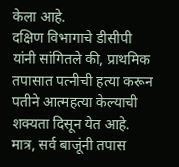केला आहे.
दक्षिण विभागाचे डीसीपी यांनी सांगितले की, प्राथमिक तपासात पत्नीची हत्या करून पतीने आत्महत्या केल्याची शक्यता दिसून येत आहे. मात्र, सर्व बाजूंनी तपास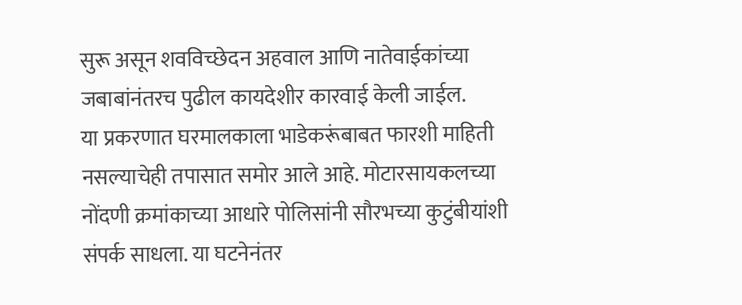सुरू असून शवविच्छेदन अहवाल आणि नातेवाईकांच्या जबाबांनंतरच पुढील कायदेशीर कारवाई केली जाईल.
या प्रकरणात घरमालकाला भाडेकरूंबाबत फारशी माहिती नसल्याचेही तपासात समोर आले आहे. मोटारसायकलच्या नोंदणी क्रमांकाच्या आधारे पोलिसांनी सौरभच्या कुटुंबीयांशी संपर्क साधला. या घटनेनंतर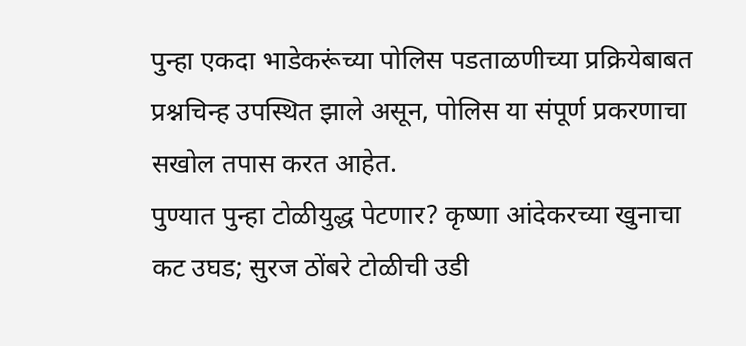पुन्हा एकदा भाडेकरूंच्या पोलिस पडताळणीच्या प्रक्रियेबाबत प्रश्नचिन्ह उपस्थित झाले असून, पोलिस या संपूर्ण प्रकरणाचा सखोल तपास करत आहेत.
पुण्यात पुन्हा टोळीयुद्ध पेटणार? कृष्णा आंदेकरच्या खुनाचा कट उघड; सुरज ठोंबरे टोळीची उडी